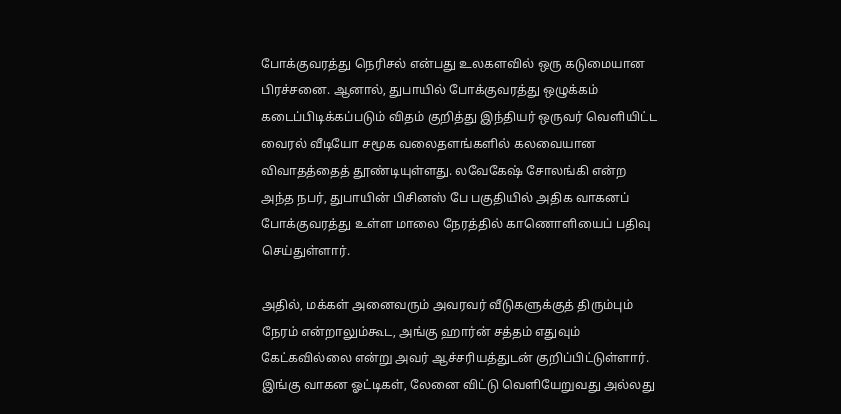போக்குவரத்து நெரிசல் என்பது உலகளவில் ஒரு கடுமையான பிரச்சனை. ஆனால், துபாயில் போக்குவரத்து ஒழுக்கம் கடைப்பிடிக்கப்படும் விதம் குறித்து இந்தியர் ஒருவர் வெளியிட்ட வைரல் வீடியோ சமூக வலைதளங்களில் கலவையான விவாதத்தைத் தூண்டியுள்ளது. லவேகேஷ் சோலங்கி என்ற அந்த நபர், துபாயின் பிசினஸ் பே பகுதியில் அதிக வாகனப் போக்குவரத்து உள்ள மாலை நேரத்தில் காணொளியைப் பதிவு செய்துள்ளார்.

அதில், மக்கள் அனைவரும் அவரவர் வீடுகளுக்குத் திரும்பும் நேரம் என்றாலும்கூட, அங்கு ஹார்ன் சத்தம் எதுவும் கேட்கவில்லை என்று அவர் ஆச்சரியத்துடன் குறிப்பிட்டுள்ளார். இங்கு வாகன ஓட்டிகள், லேனை விட்டு வெளியேறுவது அல்லது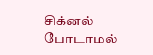சிக்னல் போடாமல்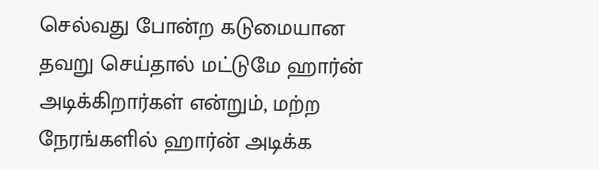செல்வது போன்ற கடுமையான தவறு செய்தால் மட்டுமே ஹார்ன் அடிக்கிறார்கள் என்றும், மற்ற நேரங்களில் ஹார்ன் அடிக்க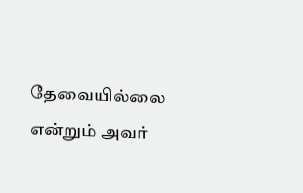தேவையில்லை என்றும் அவர்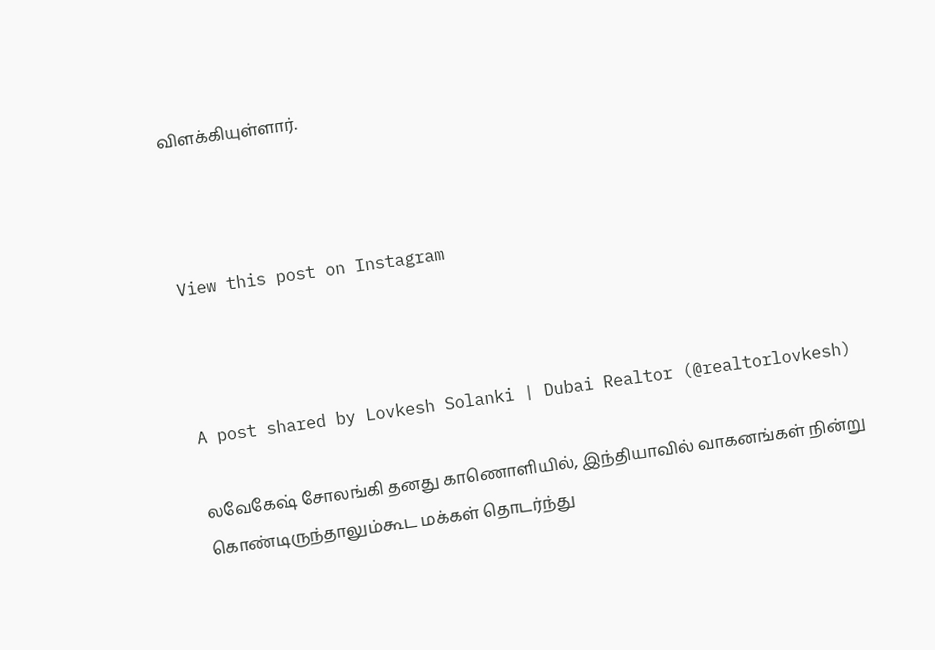விளக்கியுள்ளார்.



View this post on Instagram



A post shared by Lovkesh Solanki | Dubai Realtor (@realtorlovkesh)

லவேகேஷ் சோலங்கி தனது காணொளியில், இந்தியாவில் வாகனங்கள் நின்று கொண்டிருந்தாலும்கூட மக்கள் தொடர்ந்து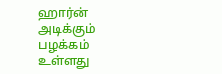ஹார்ன் அடிக்கும் பழக்கம் உள்ளது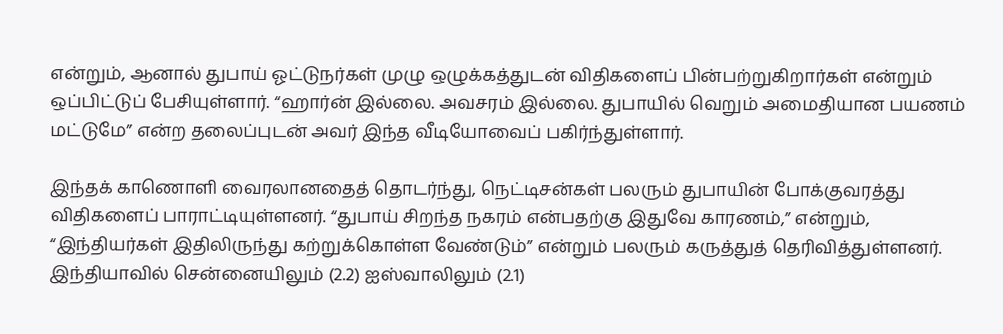என்றும், ஆனால் துபாய் ஓட்டுநர்கள் முழு ஒழுக்கத்துடன் விதிகளைப் பின்பற்றுகிறார்கள் என்றும் ஒப்பிட்டுப் பேசியுள்ளார். “ஹார்ன் இல்லை. அவசரம் இல்லை. துபாயில் வெறும் அமைதியான பயணம் மட்டுமே” என்ற தலைப்புடன் அவர் இந்த வீடியோவைப் பகிர்ந்துள்ளார்.

இந்தக் காணொளி வைரலானதைத் தொடர்ந்து, நெட்டிசன்கள் பலரும் துபாயின் போக்குவரத்து விதிகளைப் பாராட்டியுள்ளனர். “துபாய் சிறந்த நகரம் என்பதற்கு இதுவே காரணம்,” என்றும், “இந்தியர்கள் இதிலிருந்து கற்றுக்கொள்ள வேண்டும்” என்றும் பலரும் கருத்துத் தெரிவித்துள்ளனர். இந்தியாவில் சென்னையிலும் (2.2) ஐஸ்வாலிலும் (2.1)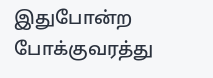இதுபோன்ற போக்குவரத்து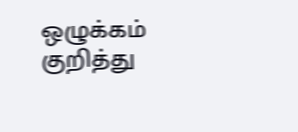ஒழுக்கம் குறித்து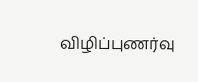விழிப்புணர்வு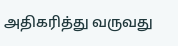அதிகரித்து வருவது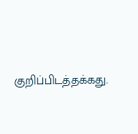குறிப்பிடத்தக்கது.